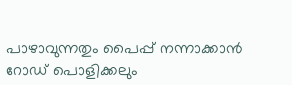പാഴാവുന്നതും പൈപ്പ് നന്നാക്കാൻ റോഡ് പൊളിക്കലും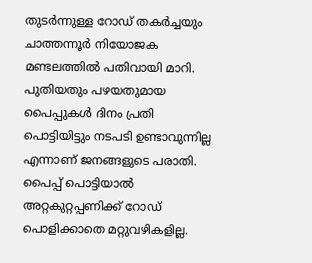തുടർന്നുള്ള റോഡ് തകർച്ചയും ചാത്തന്നൂർ നിയോജക മണ്ടലത്തിൽ പതിവായി മാറി. പുതിയതും പഴയതുമായ
പൈപ്പുകൾ ദിനം പ്രതി പൊട്ടിയിട്ടും നടപടി ഉണ്ടാവുന്നില്ല എന്നാണ് ജനങ്ങളുടെ പരാതി.
പൈപ്പ് പൊട്ടിയാൽ അറ്റകുറ്റപ്പണിക്ക് റോഡ് പൊളിക്കാതെ മറ്റുവഴികളില്ല.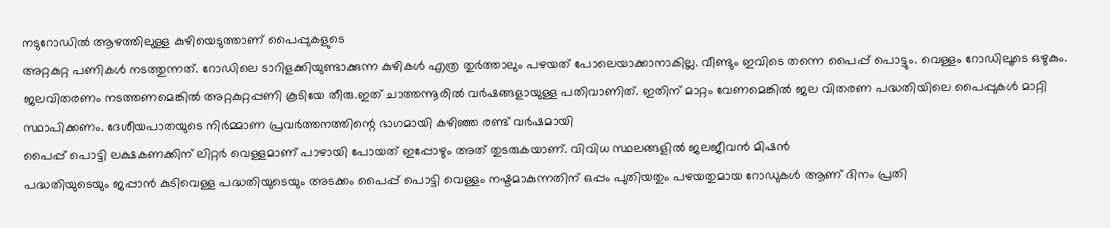നടുറോഡിൽ ആഴത്തിലുള്ള കുഴിയെടുത്താണ് പൈപ്പുകളുടെ
അറ്റകുറ്റ പണികൾ നടത്തുന്നത്. റോഡിലെ ടാറിളക്കിയുണ്ടാക്കുന്ന കുഴികൾ എത്ര തുർത്താലും പഴയത് പോലെയാക്കാനാകില്ല. വീണ്ടും ഇവിടെ തന്നെ പൈപ്പ് പൊട്ടും. വെള്ളം റോഡിലൂടെ ഒഴുകും. ജലവിതരണം നടത്തണമെങ്കിൽ അറ്റകുറ്റപ്പണി കൂടിയേ തീരു.ഇത് ചാത്തന്നൂരിൽ വർഷങ്ങളായുള്ള പതിവാണിത്. ഇതിന് മാറ്റം വേണമെങ്കിൽ ജല വിതരണ പദ്ധതിയിലെ പൈപ്പുകൾ മാറ്റി സ്ഥാപിക്കണം. ദേശീയപാതയുടെ നിർമ്മാണ പ്രവർത്തനത്തിന്റെ ഭാഗമായി കഴിഞ്ഞ രണ്ട് വർഷമായി
പൈപ്പ് പൊട്ടി ലക്ഷകണക്കിന് ലിറ്റർ വെള്ളമാണ് പാഴായി പോയത് ഇപ്പോഴും അത് തുടരുകയാണ്. വിവിധ സ്ഥലങ്ങളിൽ ജലജീവൻ മിഷൻ
പദ്ധതിയുടെയും ജപ്പാൻ കുടിവെള്ള പദ്ധതിയുടെയും അടക്കം പൈപ്പ് പൊട്ടി വെള്ളം നഷ്ടമാകുന്നതിന് ഒപ്പം പുതിയതും പഴയതുമായ റോഡുകൾ ആണ് ദിനം പ്രതി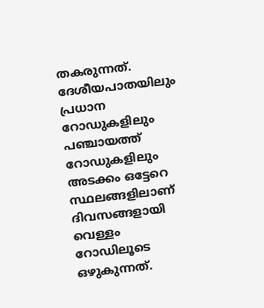തകരുന്നത്. ദേശീയപാതയിലും പ്രധാന റോഡുകളിലും പഞ്ചായത്ത് റോഡുകളിലും അടക്കം ഒട്ടേറെ സ്ഥലങ്ങളിലാണ് ദിവസങ്ങളായി വെള്ളം റോഡിലൂടെ ഒഴുകുന്നത്.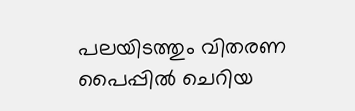പലയിടത്തും വിതരണ പൈപ്പിൽ ചെറിയ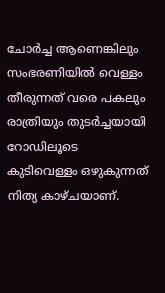ചോർച്ച ആണെങ്കിലും സംഭരണിയിൽ വെള്ളം തീരുന്നത് വരെ പകലും രാത്രിയും തുടർച്ചയായി റോഡിലൂടെ കുടിവെള്ളം ഒഴുകുന്നത് നിത്യ കാഴ്ചയാണ്.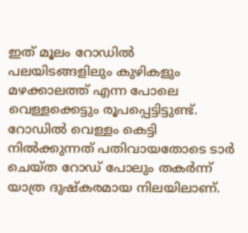ഇത് മൂലം റോഡിൽ പലയിടങ്ങളിലും കുഴികളും മഴക്കാലത്ത് എന്ന പോലെ വെള്ളക്കെട്ടും രൂപപ്പെട്ടിട്ടുണ്ട്. റോഡിൽ വെള്ളം കെട്ടി നിൽക്കുന്നത് പതിവായതോടെ ടാർ ചെയ്ത റോഡ് പോലും തകർന്ന് യാത്ര ദുഷ്കരമായ നിലയിലാണ്.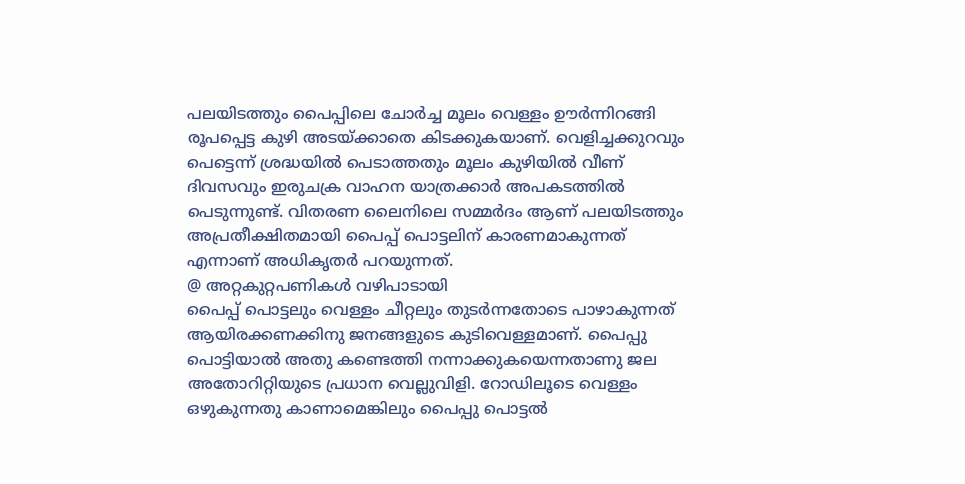പലയിടത്തും പൈപ്പിലെ ചോർച്ച മൂലം വെള്ളം ഊർന്നിറങ്ങി രൂപപ്പെട്ട കുഴി അടയ്ക്കാതെ കിടക്കുകയാണ്. വെളിച്ചക്കുറവും പെട്ടെന്ന് ശ്രദ്ധയിൽ പെടാത്തതും മൂലം കുഴിയിൽ വീണ് ദിവസവും ഇരുചക്ര വാഹന യാത്രക്കാർ അപകടത്തിൽ പെടുന്നുണ്ട്. വിതരണ ലൈനിലെ സമ്മർദം ആണ് പലയിടത്തും അപ്രതീക്ഷിതമായി പൈപ്പ് പൊട്ടലിന് കാരണമാകുന്നത് എന്നാണ് അധികൃതർ പറയുന്നത്.
@ അറ്റകുറ്റപണികൾ വഴിപാടായി
പൈപ്പ് പൊട്ടലും വെള്ളം ചീറ്റലും തുടർന്നതോടെ പാഴാകുന്നത് ആയിരക്കണക്കിനു ജനങ്ങളുടെ കുടിവെള്ളമാണ്. പൈപ്പു പൊട്ടിയാൽ അതു കണ്ടെത്തി നന്നാക്കുകയെന്നതാണു ജല അതോറിറ്റിയുടെ പ്രധാന വെല്ലുവിളി. റോഡിലൂടെ വെള്ളം ഒഴുകുന്നതു കാണാമെങ്കിലും പൈപ്പു പൊട്ടൽ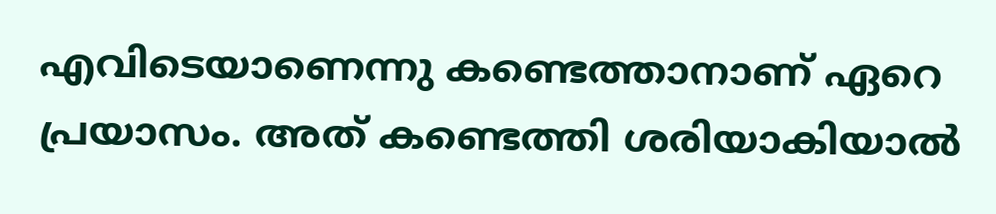എവിടെയാണെന്നു കണ്ടെത്താനാണ് ഏറെ പ്രയാസം. അത് കണ്ടെത്തി ശരിയാകിയാൽ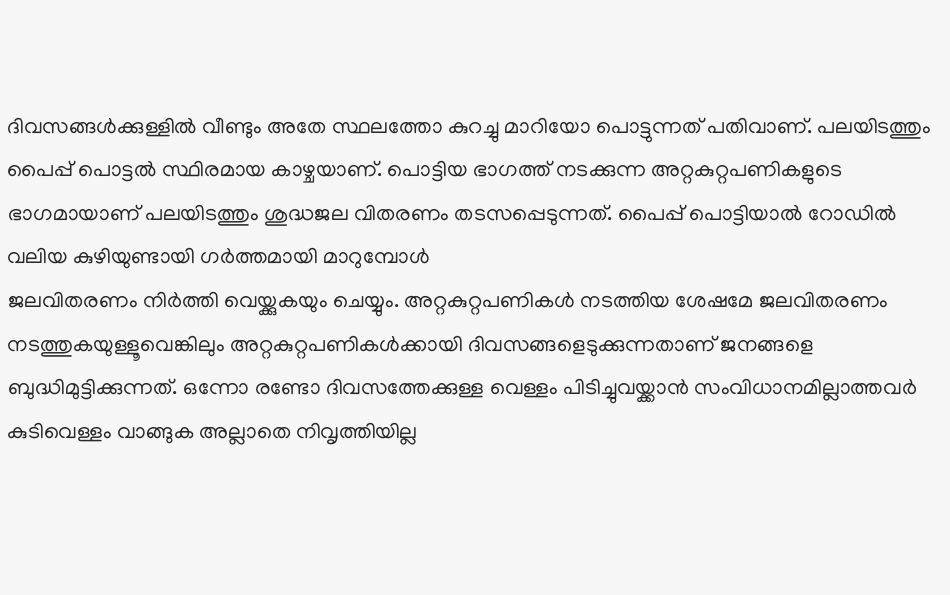ദിവസങ്ങൾക്കുള്ളിൽ വീണ്ടും അതേ സ്ഥലത്തോ കുറച്ചു മാറിയോ പൊട്ടുന്നത് പതിവാണ്. പലയിടത്തും
പൈപ്പ് പൊട്ടൽ സ്ഥിരമായ കാഴ്ചയാണ്. പൊട്ടിയ ഭാഗത്ത് നടക്കുന്ന അറ്റകുറ്റപണികളുടെ ഭാഗമായാണ് പലയിടത്തും ശുദ്ധജല വിതരണം തടസപ്പെടുന്നത്. പൈപ്പ് പൊട്ടിയാൽ റോഡിൽ വലിയ കുഴിയുണ്ടായി ഗർത്തമായി മാറുമ്പോൾ
ജലവിതരണം നിർത്തി വെയ്ക്കുകയും ചെയ്യും. അറ്റകുറ്റപണികൾ നടത്തിയ ശേഷമേ ജലവിതരണം നടത്തുകയുള്ളൂവെങ്കിലും അറ്റകുറ്റപണികൾക്കായി ദിവസങ്ങളെടുക്കുന്നതാണ് ജനങ്ങളെ ബുദ്ധിമുട്ടിക്കുന്നത്. ഒന്നോ രണ്ടോ ദിവസത്തേക്കുള്ള വെള്ളം പിടിച്ചുവയ്ക്കാൻ സംവിധാനമില്ലാത്തവർ കുടിവെള്ളം വാങ്ങുക അല്ലാതെ നിവൃത്തിയില്ല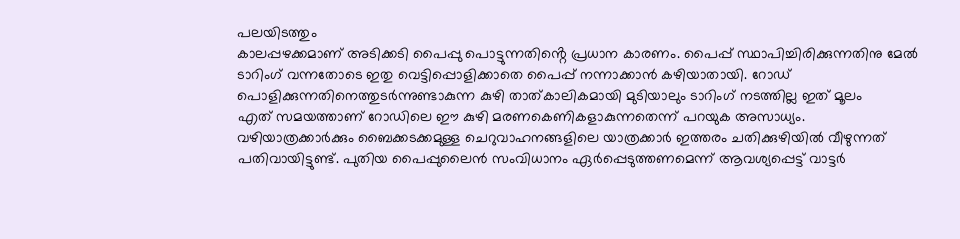പലയിടത്തും
കാലപ്പഴക്കമാണ് അടിക്കടി പൈപ്പു പൊട്ടുന്നതിൻ്റെ പ്രധാന കാരണം. പൈപ്പ് സ്ഥാപിച്ചിരിക്കുന്നതിനു മേൽ ടാറിംഗ് വന്നതോടെ ഇതു വെട്ടിപ്പൊളിക്കാതെ പൈപ്പ് നന്നാക്കാൻ കഴിയാതായി. റോഡ് പൊളിക്കുന്നതിനെത്തുടർന്നുണ്ടാകുന്ന കുഴി താത്കാലികമായി മുടിയാലും ടാറിംഗ് നടത്തില്ല ഇത് മൂലം
എത് സമയത്താണ് റോഡിലെ ഈ കുഴി മരണകെണികളാകുന്നതെന്ന് പറയുക അസാധ്യം. വഴിയാത്രക്കാർക്കും ബൈക്കടക്കമുള്ള ചെറുവാഹനങ്ങളിലെ യാത്രക്കാർ ഇത്തരം ചതിക്കുഴിയിൽ വീഴുന്നത് പതിവായിട്ടുണ്ട്. പുതിയ പൈപ്പുലൈൻ സംവിധാനം ഏർപ്പെടുത്തണമെന്ന് ആവശ്യപ്പെട്ട് വാട്ടർ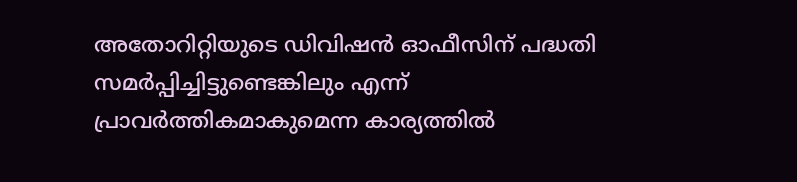അതോറിറ്റിയുടെ ഡിവിഷൻ ഓഫീസിന് പദ്ധതി സമർപ്പിച്ചിട്ടുണ്ടെങ്കിലും എന്ന് പ്രാവർത്തികമാകുമെന്ന കാര്യത്തിൽ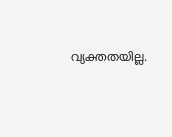വ്യക്തതയില്ല.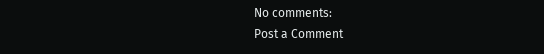No comments:
Post a Comment